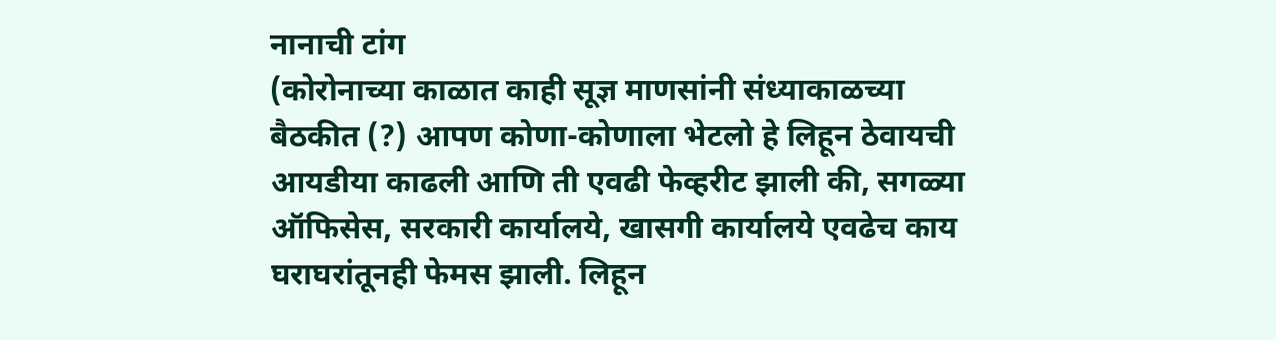नानाची टांग
(कोरोनाच्या काळात काही सूज्ञ माणसांनी संध्याकाळच्या बैठकीत (?) आपण कोणा-कोणाला भेटलो हे लिहून ठेवायची आयडीया काढली आणि ती एवढी फेव्हरीट झाली की, सगळ्या ऑफिसेस, सरकारी कार्यालये, खासगी कार्यालये एवढेच काय घराघरांतूनही फेमस झाली. लिहून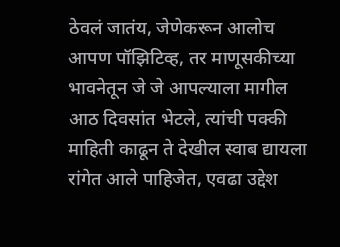ठेवलं जातंय, जेणेकरून आलोच आपण पॉझिटिव्ह, तर माणूसकीच्या भावनेतून जे जे आपल्याला मागील आठ दिवसांत भेटले, त्यांची पक्की माहिती काढून ते देखील स्वाब द्यायला रांगेत आले पाहिजेत, एवढा उद्देश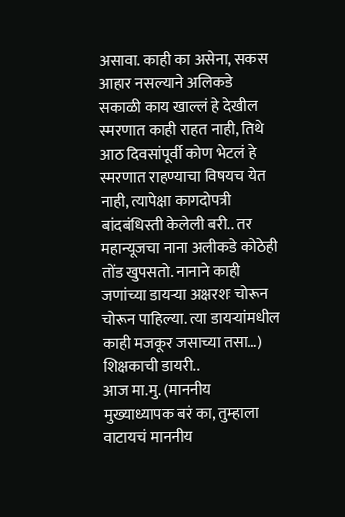असावा. काही का असेना, सकस आहार नसल्याने अलिकडे सकाळी काय खाल्लं हे देखील स्मरणात काही राहत नाही, तिथे आठ दिवसांपूर्वी कोण भेटलं हे स्मरणात राहण्याचा विषयच येत नाही, त्यापेक्षा कागदोपत्री बांदबंधिस्ती केलेली बरी.. तर महान्यूजचा नाना अलीकडे कोठेही तोंड खुपसतो. नानाने काही जणांच्या डायऱ्या अक्षरशः चोरून चोरून पाहिल्या. त्या डायऱ्यांमधील काही मजकूर जसाच्या तसा…)
शिक्षकाची डायरी..
आज मा.मु. (माननीय मुख्याध्यापक बरं का, तुम्हाला वाटायचं माननीय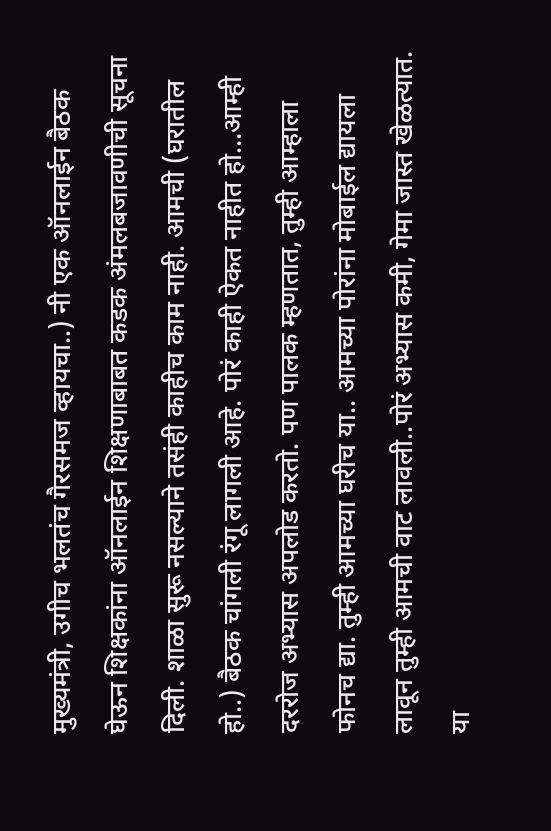मुख्यमंत्री, उगीच भलतंच गैरसमज व्हायचा..) नी एक ऑनलाईन बैठक घेऊन शिक्षकांना ऑनलाईन शिक्षणाबाबत कडक अंमलबजावणीची सूचना दिली. शाळा सुरू नसल्याने तसंही काहीच काम नाही. आमची (घरातील हो..) बैठक चांगली रंगू लागली आहे. पोरं काही ऐकत नाहीत हो…आम्ही दररोज अभ्यास अपलोड करतो. पण पालक म्हणतात, तुम्ही आम्हाला फोनच द्या. तुम्ही आमच्या घरीच या.. आमच्या पोरांना मोबाईल द्यायला लावून तुम्ही आमची वाट लावली..पोरं अभ्यास कमी, गेमा जास्त खेळत्यात. या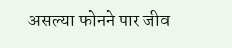असल्या फोनने पार जीव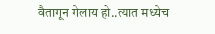वैतागून गेलाय हो..त्यात मध्येच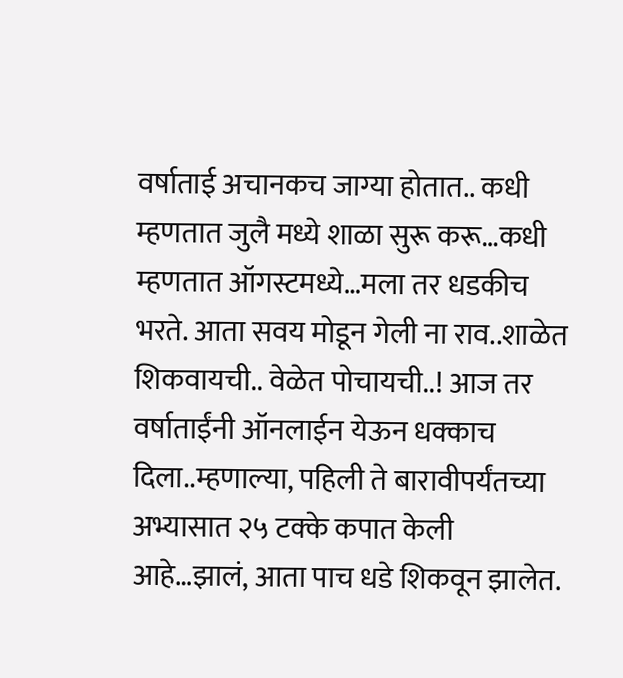वर्षाताई अचानकच जाग्या होतात.. कधी म्हणतात जुलै मध्ये शाळा सुरू करू…कधी म्हणतात ऑगस्टमध्ये…मला तर धडकीच भरते. आता सवय मोडून गेली ना राव..शाळेत शिकवायची.. वेळेत पोचायची..! आज तर वर्षाताईंनी ऑनलाईन येऊन धक्काच दिला..म्हणाल्या, पहिली ते बारावीपर्यंतच्या अभ्यासात २५ टक्के कपात केली आहे…झालं, आता पाच धडे शिकवून झालेत.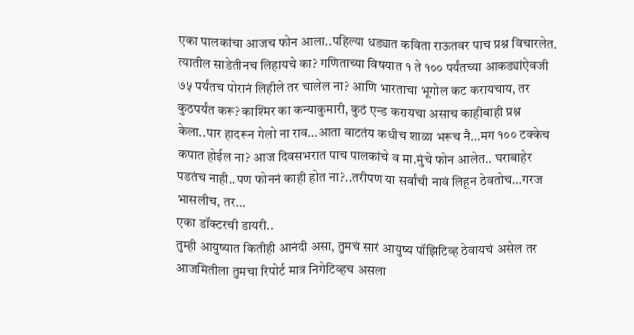एका पालकांचा आजच फोन आला..पहिल्या धड्यात कविता राऊतवर पाच प्रश्न विचारलेत. त्यातील साडेतीनच लिहायचे का? गणिताच्या विषयात १ ते १०० पर्यंतच्या आकड्यांऐवजी ७५ पर्यंतच पोरानं लिहीले तर चालेल ना? आणि भारताचा भूगोल कट करायचाय, तर कुठपर्यंत करू? काश्मिर का कन्याकुमारी, कुठं एन्ड करायचा असाच काहीबाही प्रश्न केला..पार हादरून गेलो ना राव…आता वाटतंय कधीच शाळा भरूच नै…मग १०० टक्केच कपात होईल ना? आज दिवसभरात पाच पालकांचे व मा.मुंचे फोन आलेत.. घराबाहेर पडतंच नाही..पण फोननं काही होत ना?..तरीपण या सर्वांची नावं लिहून ठेवतोच…गरज भासलीच, तर…
एका डॉक्टरची डायरी..
तुम्ही आयुष्यात कितीही आनंदी असा, तुमचं सारं आयुष्य पॉझिटिव्ह ठेवायचं असेल तर आजमितीला तुमचा रिपोर्ट मात्र निगेटिव्हच असला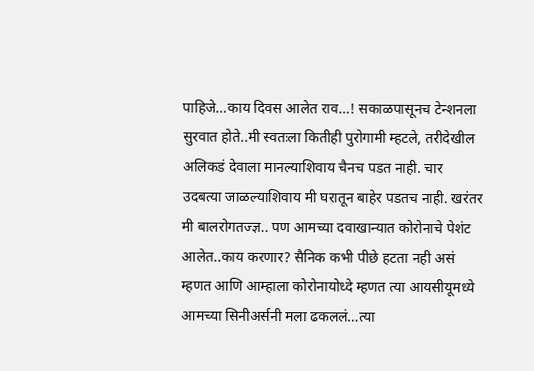पाहिजे…काय दिवस आलेत राव…! सकाळपासूनच टेन्शनला सुरवात होते..मी स्वतःला कितीही पुरोगामी म्हटले, तरीदेखील अलिकडं देवाला मानल्याशिवाय चैनच पडत नाही. चार उदबत्या जाळल्याशिवाय मी घरातून बाहेर पडतच नाही. खरंतर मी बालरोगतज्ज्ञ.. पण आमच्या दवाखान्यात कोरोनाचे पेशंट आलेत..काय करणार? सैनिक कभी पीछे हटता नही असं म्हणत आणि आम्हाला कोरोनायोध्दे म्हणत त्या आयसीयूमध्ये आमच्या सिनीअर्सनी मला ढकललं…त्या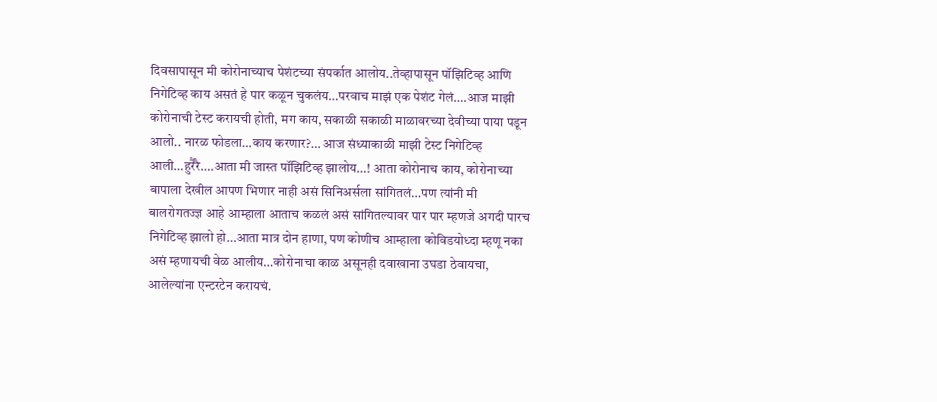दिवसापासून मी कोरोनाच्याच पेशंटच्या संपर्कात आलोय..तेव्हापासून पॉझिटिव्ह आणि निगेटिव्ह काय असतं हे पार कळून चुकलंय…परवाच माझं एक पेशंट गेलं….आज माझी कोरोनाची टेस्ट करायची होती, मग काय, सकाळी सकाळी माळावरच्या देवीच्या पाया पडून आलो.. नारळ फोडला…काय करणार?… आज संध्याकाळी माझी टेस्ट निगेटिव्ह आली…हुर्रैरै….आता मी जास्त पॉझिटिव्ह झालोय…! आता कोरोनाच काय, कोरोनाच्या बापाला देखील आपण भिणार नाही असं सिनिअर्सला सांगितलं…पण त्यांनी मी बालरोगतज्ज्ञ आहे आम्हाला आताच कळलं असं सांगितल्यावर पार पार म्हणजे अगदी पारच निगेटिव्ह झालो हो…आता मात्र दोन हाणा, पण कोणीच आम्हाला कोविडयोध्दा म्हणू नका असं म्हणायची वेळ आलीय…कोरोनाचा काळ असूनही दवाखाना उघडा ठेवायचा, आलेल्यांना एन्टरटेन करायचं.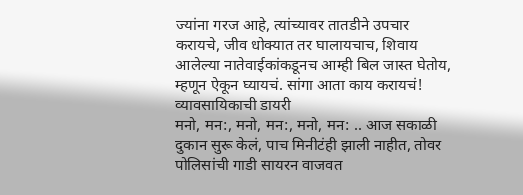ज्यांना गरज आहे, त्यांच्यावर तातडीने उपचार करायचे, जीव धोक्यात तर घालायचाच, शिवाय आलेल्या नातेवाईकांकडूनच आम्ही बिल जास्त घेतोय, म्हणून ऐकून घ्यायचं. सांगा आता काय करायचं!
व्यावसायिकाची डायरी
मनो, मन:, मनो, मन:, मनो, मन: .. आज सकाळी दुकान सुरू केलं, पाच मिनीटंही झाली नाहीत, तोवर पोलिसांची गाडी सायरन वाजवत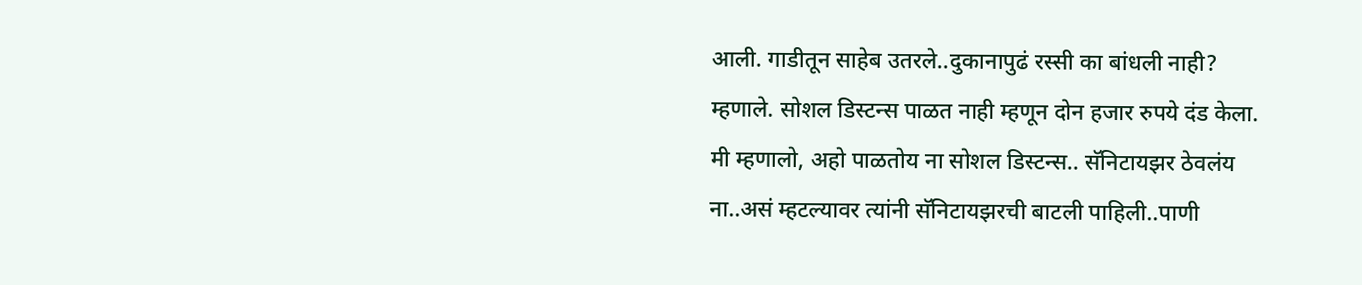आली. गाडीतून साहेब उतरले..दुकानापुढं रस्सी का बांधली नाही? म्हणाले. सोशल डिस्टन्स पाळत नाही म्हणून दोन हजार रुपये दंड केला. मी म्हणालो, अहो पाळतोय ना सोशल डिस्टन्स.. सॅनिटायझर ठेवलंय ना..असं म्हटल्यावर त्यांनी सॅनिटायझरची बाटली पाहिली..पाणी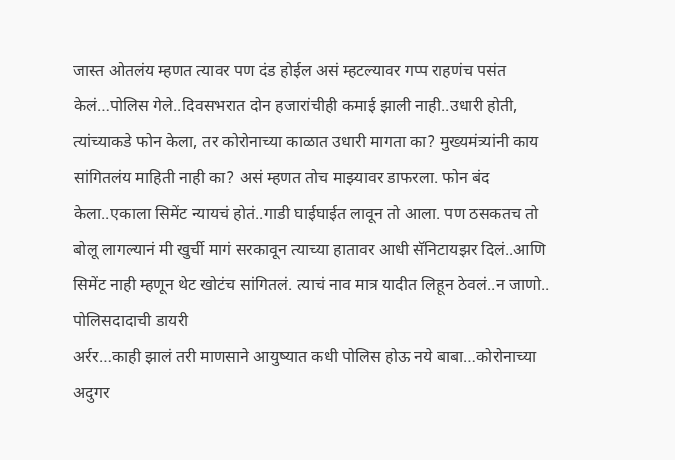जास्त ओतलंय म्हणत त्यावर पण दंड होईल असं म्हटल्यावर गप्प राहणंच पसंत केलं…पोलिस गेले..दिवसभरात दोन हजारांचीही कमाई झाली नाही..उधारी होती, त्यांच्याकडे फोन केला, तर कोरोनाच्या काळात उधारी मागता का? मुख्यमंत्र्यांनी काय सांगितलंय माहिती नाही का? असं म्हणत तोच माझ्यावर डाफरला. फोन बंद केला..एकाला सिमेंट न्यायचं होतं..गाडी घाईघाईत लावून तो आला. पण ठसकतच तो बोलू लागल्यानं मी खुर्ची मागं सरकावून त्याच्या हातावर आधी सॅनिटायझर दिलं..आणि सिमेंट नाही म्हणून थेट खोटंच सांगितलं. त्याचं नाव मात्र यादीत लिहून ठेवलं..न जाणो..
पोलिसदादाची डायरी
अर्रर…काही झालं तरी माणसाने आयुष्यात कधी पोलिस होऊ नये बाबा…कोरोनाच्या अदुगर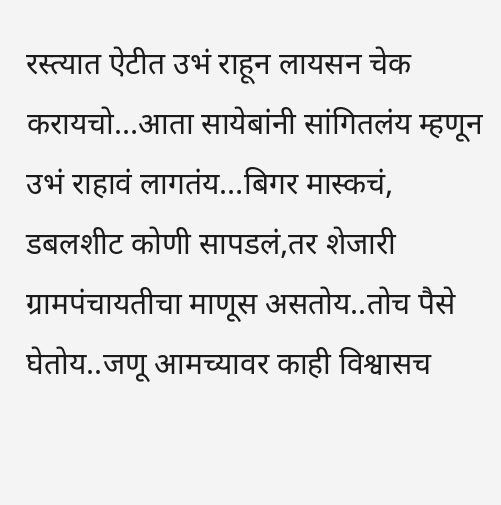रस्त्यात ऐटीत उभं राहून लायसन चेक करायचो…आता सायेबांनी सांगितलंय म्हणून उभं राहावं लागतंय…बिगर मास्कचं, डबलशीट कोणी सापडलं,तर शेजारी ग्रामपंचायतीचा माणूस असतोय..तोच पैसे घेतोय..जणू आमच्यावर काही विश्वासच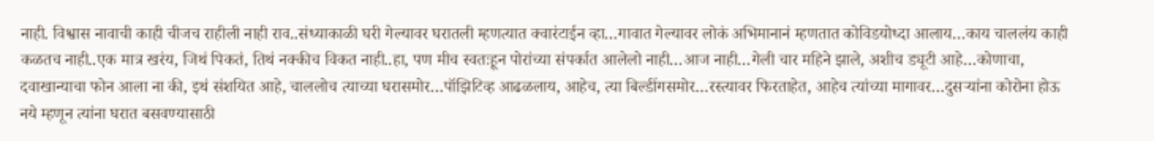नाही. विश्वास नावाची काही चीजच राहीली नाही राव..संध्याकाळी घरी गेल्यावर घरातली म्हणत्यात क्वारंटाईन व्हा…गावात गेल्यावर लोकं अभिमानानं म्हणतात कोविडयोध्दा आलाय…काय चाललंय काही कळतच नाही..एक मात्र खरंय, जिथं पिकतं, तिथं नक्कीच विकत नाही..हा, पण मीच स्वतःहून पोरांच्या संपर्कात आलेलो नाही…आज नाही…गेली चार महिने झाले, अशीच ड्यूटी आहे…कोणाचा, दवाखान्याचा फोन आला ना की, इथं संशयित आहे, चाललोच त्याच्या घरासमोर…पॉझिटिव्ह आढळलाय, आहेच, त्या बिल्डींगसमोर…रस्त्यावर फिरताहेत, आहेच त्यांच्या मागावर…दुसऱ्यांना कोरोना होऊ नये म्हणून त्यांना घरात बसवण्यासाठी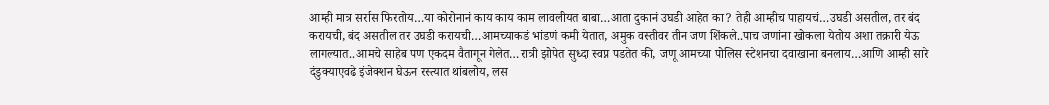आम्ही मात्र सर्रास फिरतोय…या कोरोनानं काय काय काम लावलीयत बाबा…आता दुकानं उघडी आहेत का? तेही आम्हीच पाहायचं…उघडी असतील, तर बंद करायची, बंद असतील तर उघडी करायची…आमच्याकडं भांडणं कमी येतात, अमुक वस्तीवर तीन जण शिंकले..पाच जणांना खोकला येतोय अशा तक्रारी येऊ लागल्यात..आमचे साहेब पण एकदम वैतागून गेलेत…रात्री झोपेत सुध्दा स्वप्न पडतेत की, जणू आमच्या पोलिस स्टेशनचा दवाखाना बनलाय…आणि आम्ही सारे दंडुक्याएवढे इंजेक्शन घेऊन रस्त्यात थांबलोय, लस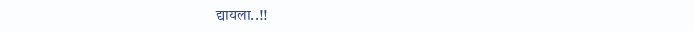द्यायला..!!